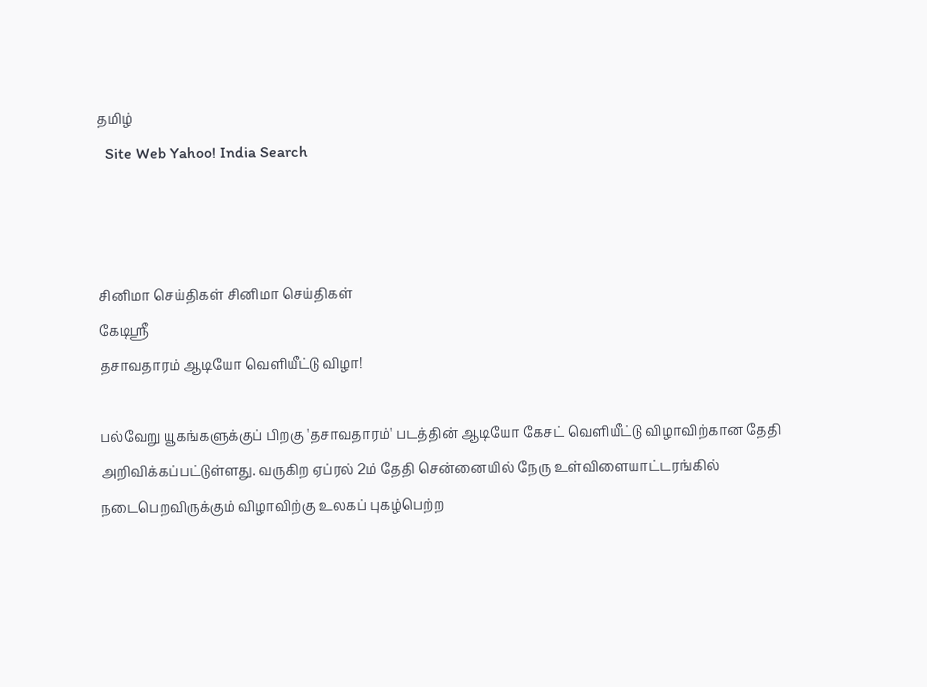தமிழ்
  Site Web Yahoo! India Search



சினிமா செய்திகள் சினிமா செய்திகள்
கேடிஸ்ரீ
தசாவதாரம் ஆடியோ வெளியீட்டு விழா!

பல்வேறு யூகங்களுக்குப் பிறகு 'தசாவதாரம்' படத்தின் ஆடியோ கேசட் வெளியீட்டு விழாவிற்கான தேதி அறிவிக்கப்பட்டுள்ளது. வருகிற ஏப்ரல் 2ம் தேதி சென்னையில் நேரு உள்விளையாட்டரங்கில் நடைபெறவிருக்கும் விழாவிற்கு உலகப் புகழ்பெற்ற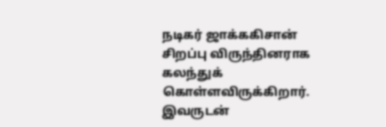நடிகர் ஜாக்ககிசான் சிறப்பு விருந்தினராக கலந்துக் கொள்ளவிருக்கிறார். இவருடன்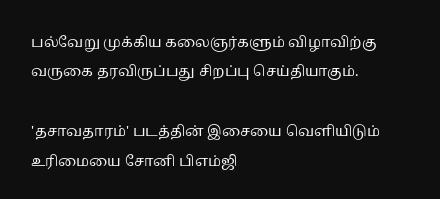பல்வேறு முக்கிய கலைஞர்களும் விழாவிற்கு வருகை தரவிருப்பது சிறப்பு செய்தியாகும்.

'தசாவதாரம்' படத்தின் இசையை வெளியிடும் உரிமையை சோனி பிஎம்ஜி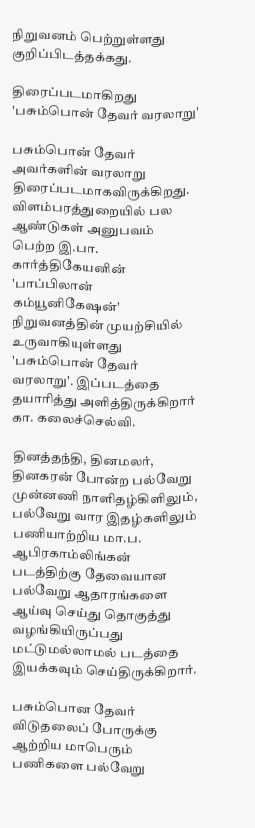நிறுவனம் பெற்றுள்ளது குறிப்பிடத்தக்கது.

திரைப்படமாகிறது 'பசும்பொன் தேவர் வரலாறு'

பசும்பொன் தேவர் அவர்களின் வரலாறு திரைப்படமாகவிருக்கிறது. விளம்பரத்துறையில் பல ஆண்டுகள் அனுபவம் பெற்ற இ.பா. கார்த்திகேயனின் 'பாப்பிலான் கம்யூனிகேஷன்' நிறுவனத்தின் முயற்சியில் உருவாகியுள்ளது 'பசும்பொன் தேவர் வரலாறு'. இப்படத்தை தயாரித்து அளித்திருக்கிறார் கா. கலைச்செல்வி.

தினத்தந்தி, தினமலர், தினகரன் போன்ற பல்வேறு முன்னணி நாளிதழ்கிளிலும், பல்வேறு வார இதழ்களிலும் பணியாற்றிய மா.ப. ஆபிரகாம்லிங்கன் படத்திற்கு தேவையான பல்வேறு ஆதாரங்களை ஆய்வு செய்து தொகுத்து வழங்கியிருப்பது மட்டுமல்லாமல் படத்தை இயக்கவும் செய்திருக்கிறார்.

பசும்பொன தேவர் விடுதலைப் போருக்கு ஆற்றிய மாபெரும் பணிகளை பல்வேறு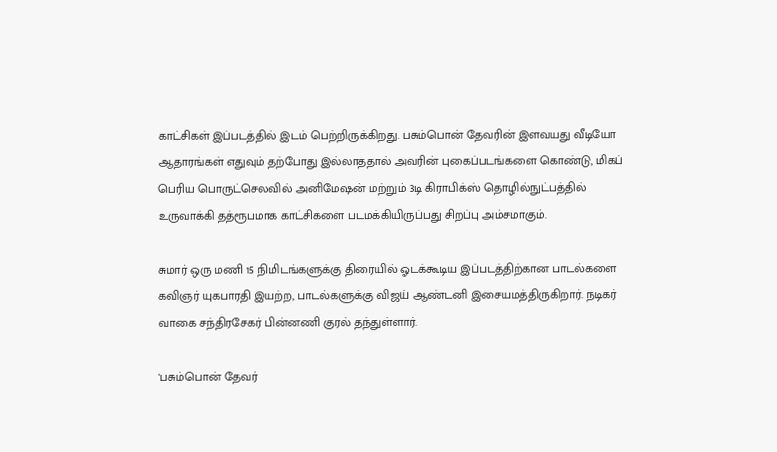காட்சிகள் இப்படத்தில் இடம் பெற்றிருக்கிறது. பசும்பொன் தேவரின் இளவயது வீடியோ ஆதாரங்கள் எதுவும் தற்போது இல்லாததால் அவரின் புகைப்படங்களை கொண்டு, மிகப் பெரிய பொருட்செலவில் அனிமேஷன் மற்றும் 3டி கிராபிக்ஸ் தொழில்நுட்பத்தில் உருவாக்கி தத்ரூபமாக காட்சிகளை படமக்கியிருப்பது சிறப்பு அம்சமாகும்.

சுமார் ஒரு மணி 15 நிமிடங்களுக்கு திரையில் ஓடக்கூடிய இப்படத்திற்கான பாடல்களை கவிஞர் யுகபாரதி இயற்ற, பாடல்களுக்கு விஜய் ஆண்டனி இசையமத்திருகிறார். நடிகர் வாகை சந்திரசேகர் பின்னணி குரல் தந்துள்ளார்.

'பசும்பொன் தேவர்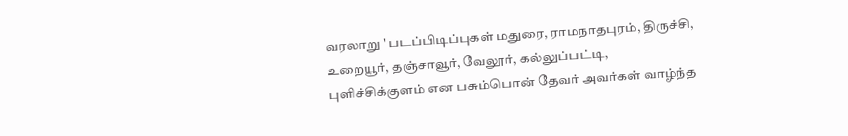வரலாறு ' படப்பிடிப்புகள் மதுரை, ராமநாதபுரம், திருச்சி, உறையூர், தஞ்சாவூர், வேலூர், கல்லுப்பட்டி, புளிச்சிக்குளம் என பசும்பொன் தேவர் அவர்கள் வாழ்ந்த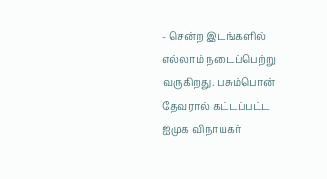- சென்ற இடங்களில் எல்லாம் நடைப்பெற்று வருகிறது. பசும்பொன் தேவரால் கட்டப்பட்ட ஐமுக விநாயகர்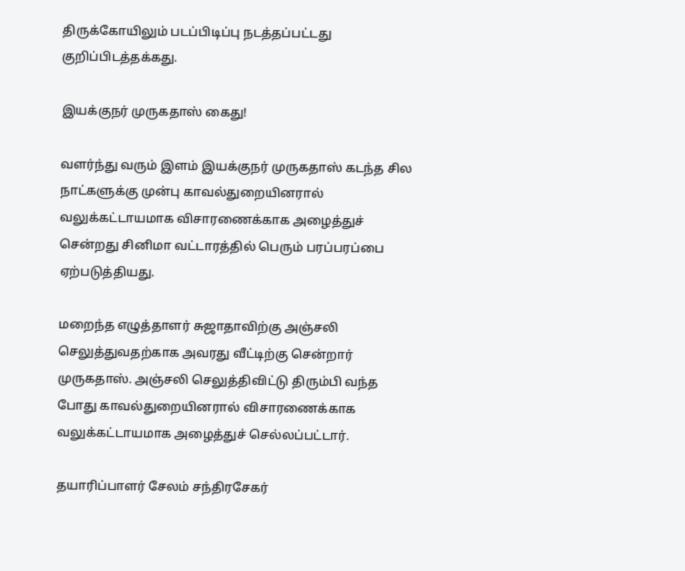திருக்கோயிலும் படப்பிடிப்பு நடத்தப்பட்டது குறிப்பிடத்தக்கது.

இயக்குநர் முருகதாஸ் கைது!

வளர்ந்து வரும் இளம் இயக்குநர் முருகதாஸ் கடந்த சில நாட்களுக்கு முன்பு காவல்துறையினரால் வலுக்கட்டாயமாக விசாரணைக்காக அழைத்துச் சென்றது சினிமா வட்டாரத்தில் பெரும் பரப்பரப்பை ஏற்படுத்தியது.

மறைந்த எழுத்தாளர் சுஜாதாவிற்கு அஞ்சலி செலுத்துவதற்காக அவரது வீட்டிற்கு சென்றார் முருகதாஸ். அஞ்சலி செலுத்திவிட்டு திரும்பி வந்த போது காவல்துறையினரால் விசாரணைக்காக வலுக்கட்டாயமாக அழைத்துச் செல்லப்பட்டார்.

தயாரிப்பாளர் சேலம் சந்திரசேகர்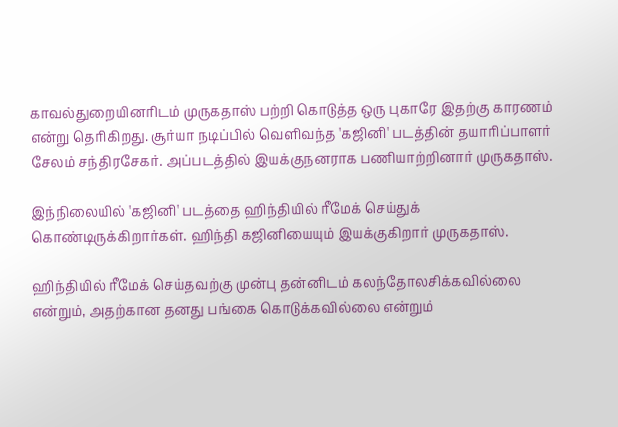காவல்துறையினரிடம் முருகதாஸ் பற்றி கொடுத்த ஒரு புகாரே இதற்கு காரணம் என்று தெரிகிறது. சூர்யா நடிப்பில் வெளிவந்த 'கஜினி' படத்தின் தயாரிப்பாளர் சேலம் சந்திரசேகர். அப்படத்தில் இயக்குநனராக பணியாற்றினார் முருகதாஸ்.

இந்நிலையில் 'கஜினி' படத்தை ஹிந்தியில் ரீமேக் செய்துக் கொண்டிருக்கிறார்கள். ஹிந்தி கஜினியையும் இயக்குகிறார் முருகதாஸ்.

ஹிந்தியில் ரீமேக் செய்தவற்கு முன்பு தன்னிடம் கலந்தோலசிக்கவில்லை என்றும், அதற்கான தனது பங்கை கொடுக்கவில்லை என்றும்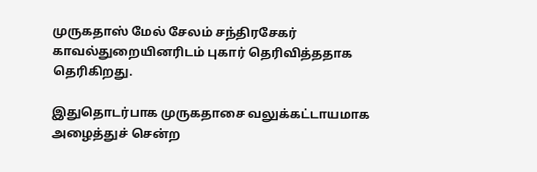முருகதாஸ் மேல் சேலம் சந்திரசேகர் காவல்துறையினரிடம் புகார் தெரிவித்ததாக தெரிகிறது.

இதுதொடர்பாக முருகதாசை வலுக்கட்டாயமாக அழைத்துச் சென்ற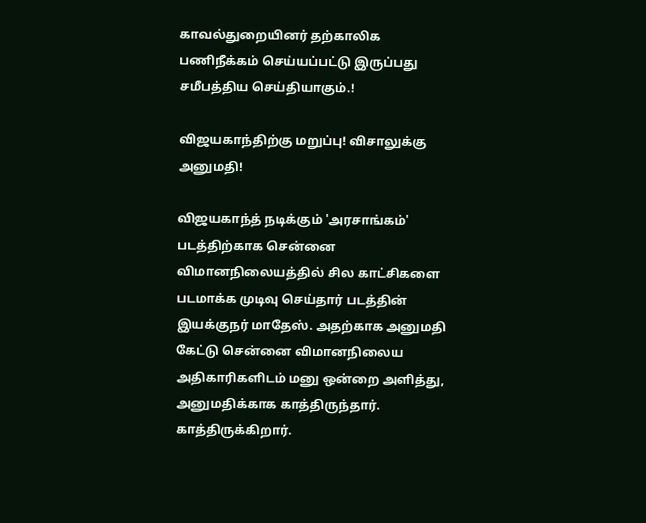காவல்துறையினர் தற்காலிக பணிநீக்கம் செய்யப்பட்டு இருப்பது சமீபத்திய செய்தியாகும்.!

விஜயகாந்திற்கு மறுப்பு! விசாலுக்கு அனுமதி!

விஜயகாந்த் நடிக்கும் 'அரசாங்கம்' படத்திற்காக சென்னை விமானநிலையத்தில் சில காட்சிகளை படமாக்க முடிவு செய்தார் படத்தின் இயக்குநர் மாதேஸ். அதற்காக அனுமதி கேட்டு சென்னை விமானநிலைய அதிகாரிகளிடம் மனு ஒன்றை அளித்து, அனுமதிக்காக காத்திருந்தார். காத்திருக்கிறார்.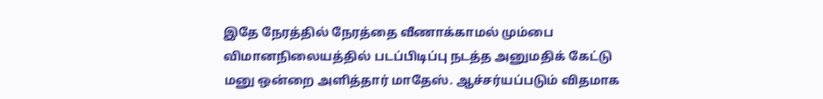இதே நேரத்தில் நேரத்தை வீணாக்காமல் மும்பை விமானநிலையத்தில் படப்பிடிப்பு நடத்த அனுமதிக் கேட்டு மனு ஒன்றை அளித்தார் மாதேஸ். ஆச்சர்யப்படும் விதமாக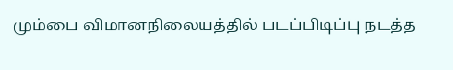மும்பை விமானநிலையத்தில் படப்பிடிப்பு நடத்த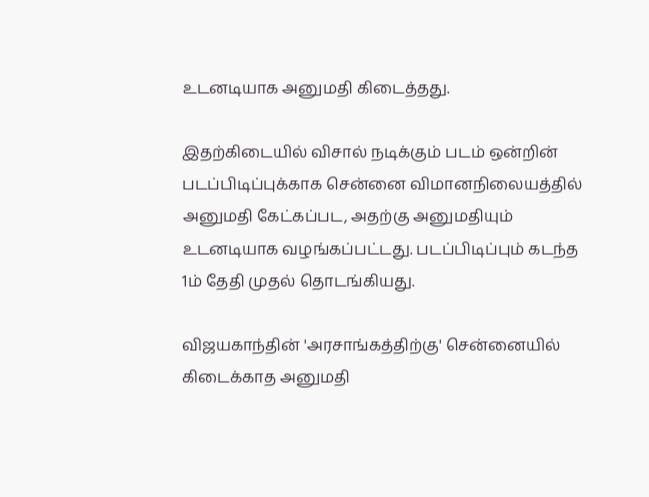உடனடியாக அனுமதி கிடைத்தது.

இதற்கிடையில் விசால் நடிக்கும் படம் ஒன்றின் படப்பிடிப்புக்காக சென்னை விமானநிலையத்தில் அனுமதி கேட்கப்பட, அதற்கு அனுமதியும் உடனடியாக வழங்கப்பட்டது. படப்பிடிப்பும் கடந்த 1ம் தேதி முதல் தொடங்கியது.

விஜயகாந்தின் 'அரசாங்கத்திற்கு' சென்னையில் கிடைக்காத அனுமதி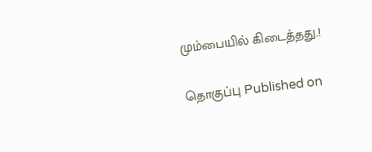மும்பையில் கிடைத்தது.!

தொகுப்பு Published on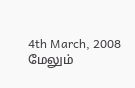4th March, 2008
மேலும்